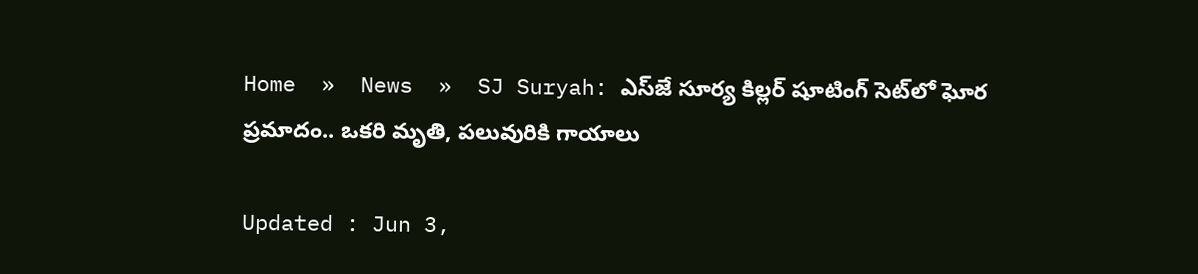Home  »  News  »  SJ Suryah: ఎస్‌జే సూర్య కిల్లర్ షూటింగ్ సెట్‌లో ఘోర ప్రమాదం.. ఒకరి మృతి, పలువురికి గాయాలు

Updated : Jun 3,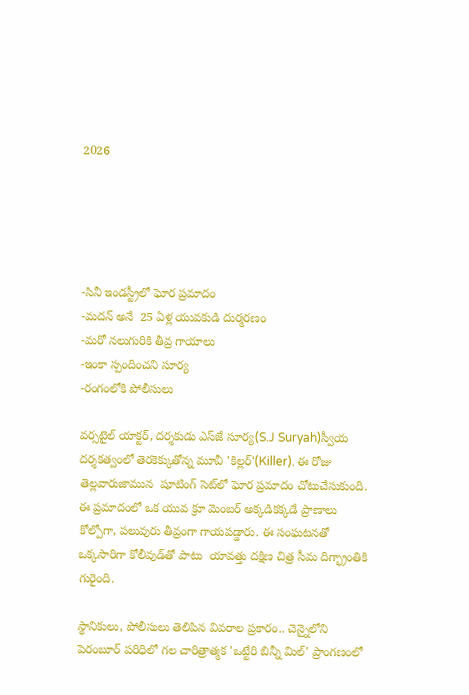2026





-సినీ ఇండస్ట్రీలో ఘోర ప్రమాదం
-మదన్ అనే  25 ఏళ్ల యువకుడి దుర్మరణం
-మరో నలుగురికి తీవ్ర గాయాలు
-ఇంకా స్పందించని సూర్య
-రంగంలోకి పోలీసులు

వర్సటైల్ యాక్టర్, దర్శకుడు ఎస్‌జే సూర్య(S.J Suryah)స్వీయ దర్శకత్వంలో తెరకెక్కుతోన్న మూవీ 'కిల్లర్'(Killer). ఈ రోజు  తెల్లవారుజామున  షూటింగ్‌ సెట్‌లో ఘోర ప్రమాదం చోటుచేసుకుంది. ఈ ప్రమాదంలో ఒక యువ క్రూ మెంబర్ అక్కడికక్కడే ప్రాణాలు కోల్పోగా, పలువురు తీవ్రంగా గాయపడ్డారు. ఈ సంఘటనతో ఒక్కసారిగా కోలీవుడ్‌తో పాటు  యావత్తు దక్షిణ చిత్ర సీమ దిగ్భ్రాంతికి గురైంది.

స్థానికులు, పోలీసులు తెలిపిన వివరాల ప్రకారం.. చెన్నైలోని పెరంబూర్ పరిధిలో గల చారిత్రాత్మక 'ఒట్టేరి బిన్నీ మిల్' ప్రాంగణంలో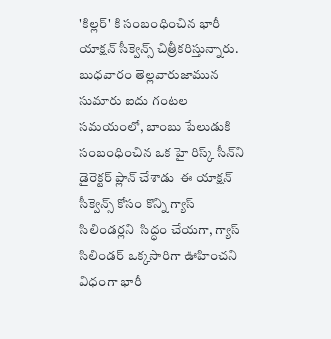'కిల్లర్' కి సంబంధించిన భారీ యాక్షన్ సీక్వెన్స్ చిత్రీకరిస్తున్నారు. బుధవారం తెల్లవారుజామున సుమారు ఐదు గంటల సమయంలో, బాంబు పేలుడుకి సంబంధించిన ఒక హై రిస్క్ సీన్‌ని  డైరెక్టర్ ప్లాన్ చేశాడు  ఈ యాక్షన్ సీక్వెన్స్ కోసం కొన్ని గ్యాస్ సిలిండర్లని  సిద్ధం చేయగా, గ్యాస్ సిలిండర్ ఒక్కసారిగా ఊహించని విధంగా భారీ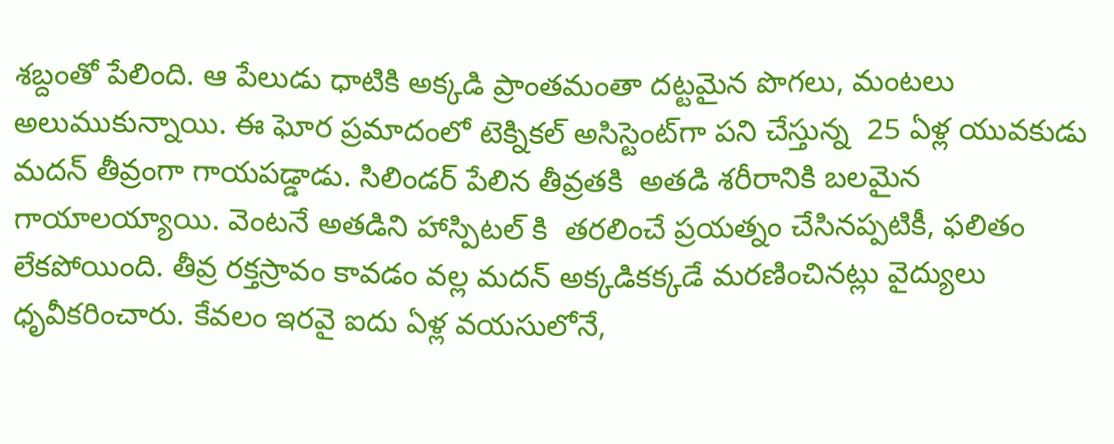శబ్దంతో పేలింది. ఆ పేలుడు ధాటికి అక్కడి ప్రాంతమంతా దట్టమైన పొగలు, మంటలు అలుముకున్నాయి. ఈ ఘోర ప్రమాదంలో టెక్నికల్ అసిస్టెంట్‌గా పని చేస్తున్న  25 ఏళ్ల యువకుడు మదన్ తీవ్రంగా గాయపడ్డాడు. సిలిండర్ పేలిన తీవ్రతకి  అతడి శరీరానికి బలమైన గాయాలయ్యాయి. వెంటనే అతడిని హాస్పిటల్ కి  తరలించే ప్రయత్నం చేసినప్పటికీ, ఫలితం లేకపోయింది. తీవ్ర రక్తస్రావం కావడం వల్ల మదన్ అక్కడికక్కడే మరణించినట్లు వైద్యులు ధృవీకరించారు. కేవలం ఇరవై ఐదు ఏళ్ల వయసులోనే,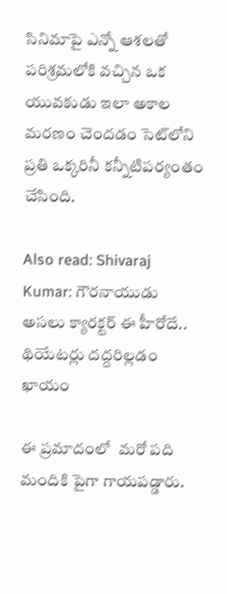సినిమాపై ఎన్నో ఆశలతో పరిశ్రమలోకి వచ్చిన ఒక యువకుడు ఇలా అకాల మరణం చెందడం సెట్‌లోని ప్రతి ఒక్కరినీ కన్నీటిపర్యంతం చేసింది.

Also read: Shivaraj Kumar: గౌరనాయుడు అసలు క్యారక్టర్ ఈ హీరోదే.. థియేటర్లు దద్దరిల్లడం ఖాయం

ఈ ప్రమాదంలో  మరో పది మందికి పైగా గాయపడ్డారు.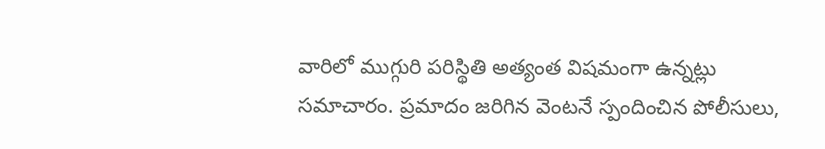వారిలో ముగ్గురి పరిస్థితి అత్యంత విషమంగా ఉన్నట్లు సమాచారం. ప్రమాదం జరిగిన వెంటనే స్పందించిన పోలీసులు,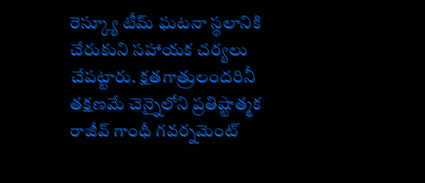రెస్క్యూ టీమ్ ఘటనా స్థలానికి చేరుకుని సహాయక చర్యలు చేపట్టారు. క్షతగాత్రులందరినీ తక్షణమే చెన్నైలోని ప్రతిష్టాత్మక రాజీవ్ గాంధీ గవర్నమెంట్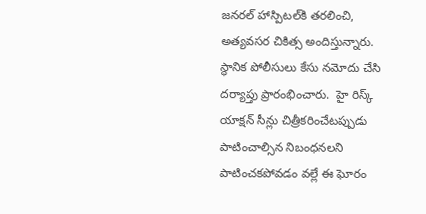జనరల్ హాస్పిటల్‌కి తరలించి, అత్యవసర చికిత్స అందిస్తున్నారు. స్థానిక పోలీసులు కేసు నమోదు చేసి దర్యాప్తు ప్రారంభించారు.  హై రిస్క్ యాక్షన్ సీన్లు చిత్రీకరించేటప్పుడు పాటించాల్సిన నిబంధనలని పాటించకపోవడం వల్లే ఈ ఘోరం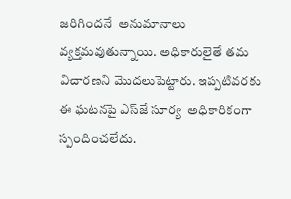జరిగిందనే  అనుమానాలు వ్యక్తమవుతున్నాయి. అధికారులైతే తమ విచారణని మొదలుపెట్టారు. ఇప్పటివరకు ఈ ఘటనపై ఎస్‌జే సూర్య  అధికారికంగా స్పందించలేదు.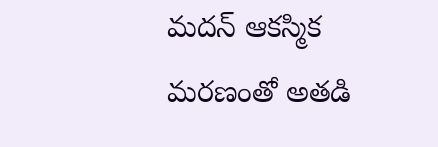మదన్ ఆకస్మిక మరణంతో అతడి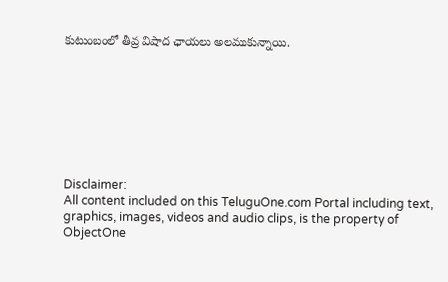కుటుంబంలో తీవ్ర విషాద ఛాయలు అలముకున్నాయి.








Disclaimer:
All content included on this TeluguOne.com Portal including text, graphics, images, videos and audio clips, is the property of ObjectOne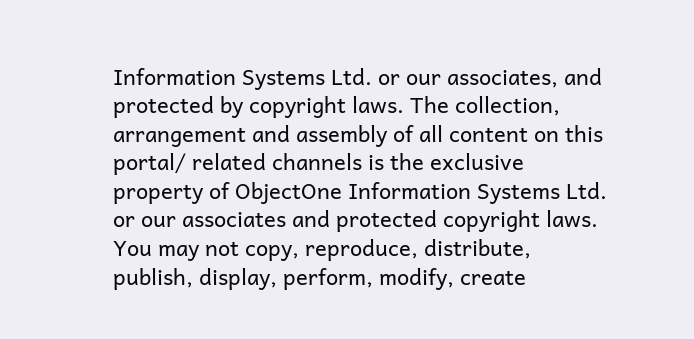Information Systems Ltd. or our associates, and protected by copyright laws. The collection, arrangement and assembly of all content on this portal/ related channels is the exclusive property of ObjectOne Information Systems Ltd. or our associates and protected copyright laws.
You may not copy, reproduce, distribute, publish, display, perform, modify, create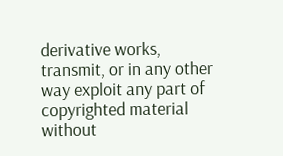derivative works, transmit, or in any other way exploit any part of copyrighted material without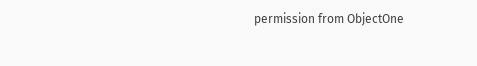permission from ObjectOne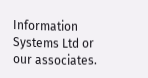Information Systems Ltd or our associates.